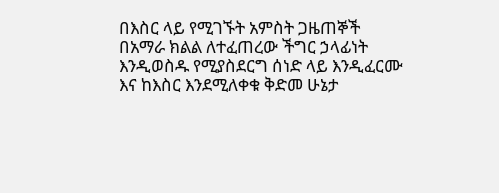በእስር ላይ የሚገኙት አምስት ጋዜጠኞች በአማራ ክልል ለተፈጠረው ችግር ኃላፊነት እንዲወስዱ የሚያስደርግ ሰነድ ላይ እንዲፈርሙ እና ከእስር እንደሚለቀቁ ቅድመ ሁኔታ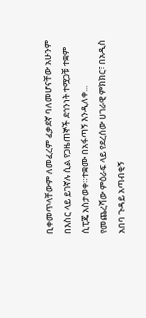ቢቀመጥላቸውም ለመፈረም ፈቃደኛ ባለመሆናቸው አሁንም በእስር ላይ ይገኛሉ ሲል የጋዜጠኞች ደኅንነት ተሟጋቹ ተቋም ሲፒጄ አስታወቀ።ተቋሙ በአፋጣኝ እንዲለቀ...
የመጨረሻው ምዕራፍ ላይ የደረሰው ሀገራዊ ምክክር፣ በአዲስ አበባ ጉዳይ አጣብቂኝ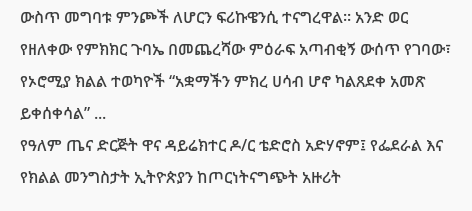ውስጥ መግባቱ ምንጮች ለሆርን ፍሪኩዌንሲ ተናግረዋል። አንድ ወር የዘለቀው የምክክር ጉባኤ በመጨረሻው ምዕራፍ አጣብቂኝ ውሰጥ የገባው፣ የኦሮሚያ ክልል ተወካዮች “አቋማችን ምክረ ሀሳብ ሆኖ ካልጸደቀ አመጽ ይቀሰቀሳል” ...
የዓለም ጤና ድርጅት ዋና ዳይሬክተር ዶ/ር ቴድሮስ አድሃኖም፤ የፌደራል እና የክልል መንግስታት ኢትዮጵያን ከጦርነትናግጭት አዙሪት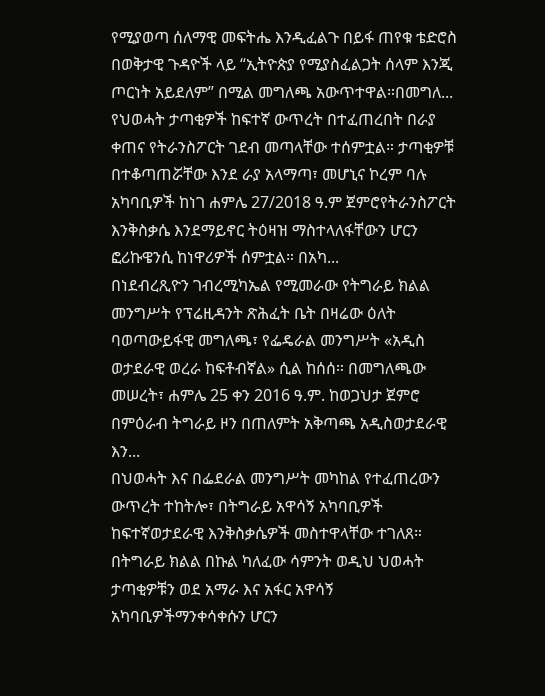የሚያወጣ ሰለማዊ መፍትሔ እንዲፈልጉ በይፋ ጠየቁ ቴድሮስ በወቅታዊ ጉዳዮች ላይ “ኢትዮጵያ የሚያስፈልጋት ሰላም እንጂ ጦርነት አይደለም” በሚል መግለጫ አውጥተዋል።በመግለ...
የህወሓት ታጣቂዎች ከፍተኛ ውጥረት በተፈጠረበት በራያ ቀጠና የትራንስፖርት ገደብ መጣላቸው ተሰምቷል። ታጣቂዎቹ በተቆጣጠሯቸው እንደ ራያ አላማጣ፣ መሆኒና ኮረም ባሉ አካባቢዎች ከነገ ሐምሌ 27/2018 ዓ.ም ጀምሮየትራንስፖርት እንቅስቃሴ እንደማይኖር ትዕዛዝ ማስተላለፋቸውን ሆርን ፎሪኩዌንሲ ከነዋሪዎች ሰምቷል። በአካ...
በነደብረጺዮን ገብረሚካኤል የሚመራው የትግራይ ክልል መንግሥት የፕሬዚዳንት ጽሕፈት ቤት በዛሬው ዕለት ባወጣውይፋዊ መግለጫ፣ የፌዴራል መንግሥት «አዲስ ወታደራዊ ወረራ ከፍቶብኛል» ሲል ከሰሰ። በመግለጫው መሠረት፣ ሐምሌ 25 ቀን 2016 ዓ.ም. ከወጋህታ ጀምሮ በምዕራብ ትግራይ ዞን በጠለምት አቅጣጫ አዲስወታደራዊ እን...
በህወሓት እና በፌደራል መንግሥት መካከል የተፈጠረውን ውጥረት ተከትሎ፣ በትግራይ አዋሳኝ አካባቢዎች ከፍተኛወታደራዊ እንቅስቃሴዎች መስተዋላቸው ተገለጸ። በትግራይ ክልል በኩል ካለፈው ሳምንት ወዲህ ህወሓት ታጣቂዎቹን ወደ አማራ እና አፋር አዋሳኝ አካባቢዎችማንቀሳቀሱን ሆርን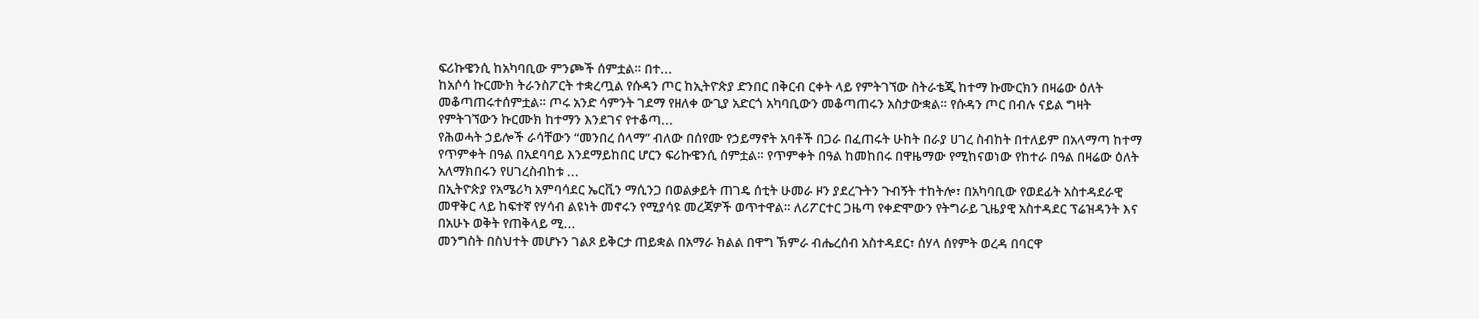ፍሪኩዌንሲ ከአካባቢው ምንጮች ሰምቷል። በተ...
ከአሶሳ ኩርሙክ ትራንስፖርት ተቋረጧል የሱዳን ጦር ከኢትዮጵያ ድንበር በቅርብ ርቀት ላይ የምትገኘው ስትራቴጂ ከተማ ኩሙርክን በዛሬው ዕለት መቆጣጠሩተሰምቷል። ጦሩ አንድ ሳምንት ገደማ የዘለቀ ውጊያ አድርጎ አካባቢውን መቆጣጠሩን አስታውቋል። የሱዳን ጦር በብሉ ናይል ግዛት የምትገኘውን ኩርሙክ ከተማን እንደገና የተቆጣ...
የሕወሓት ኃይሎች ራሳቸውን “መንበረ ሰላማ” ብለው በሰየሙ የኃይማኖት አባቶች በጋራ በፈጠሩት ሁከት በራያ ሀገረ ስብከት በተለይም በአላማጣ ከተማ የጥምቀት በዓል በአደባባይ እንደማይከበር ሆርን ፍሪኩዌንሲ ሰምቷል። የጥምቀት በዓል ከመከበሩ በዋዜማው የሚከናወነው የከተራ በዓል በዛሬው ዕለት አለማክበሩን የሀገረስብከቱ ...
በኢትዮጵያ የአሜሪካ አምባሳደር ኤርቪን ማሲንጋ በወልቃይት ጠገዴ ሰቲት ሁመራ ዞን ያደረጉትን ጉብኝት ተከትሎ፣ በአካባቢው የወደፊት አስተዳደራዊ መዋቅር ላይ ከፍተኛ የሃሳብ ልዩነት መኖሩን የሚያሳዩ መረጃዎች ወጥተዋል። ለሪፖርተር ጋዜጣ የቀድሞውን የትግራይ ጊዜያዊ አስተዳደር ፕሬዝዳንት እና በአሁኑ ወቅት የጠቅላይ ሚ...
መንግስት በስህተት መሆኑን ገልጾ ይቅርታ ጠይቋል በአማራ ክልል በዋግ ኽምራ ብሔረሰብ አስተዳደር፣ ሰሃላ ሰየምት ወረዳ በባርዋ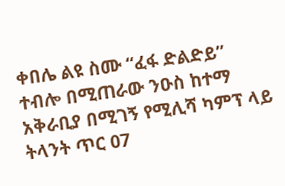ቀበሌ ልዩ ስሙ “ፈፋ ድልድይ” ተብሎ በሚጠራው ንዑስ ከተማ አቅራቢያ በሚገኝ የሚሊሻ ካምፕ ላይ ትላንት ጥር 07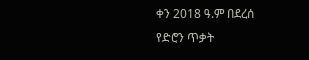ቀን 2018 ዓ.ም በደረሰ የድሮን ጥቃት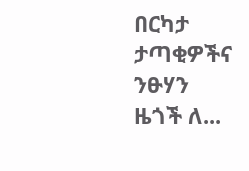በርካታ ታጣቂዎችና ንፁሃን ዜጎች ለ...